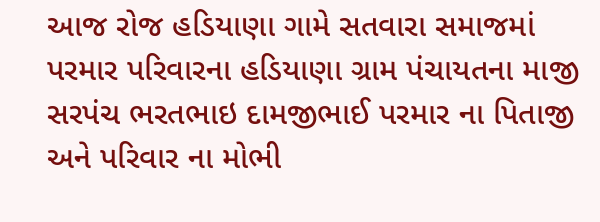આજ રોજ હડિયાણા ગામે સતવારા સમાજમાં પરમાર પરિવારના હડિયાણા ગ્રામ પંચાયતના માજી સરપંચ ભરતભાઇ દામજીભાઈ પરમાર ના પિતાજી અને પરિવાર ના મોભી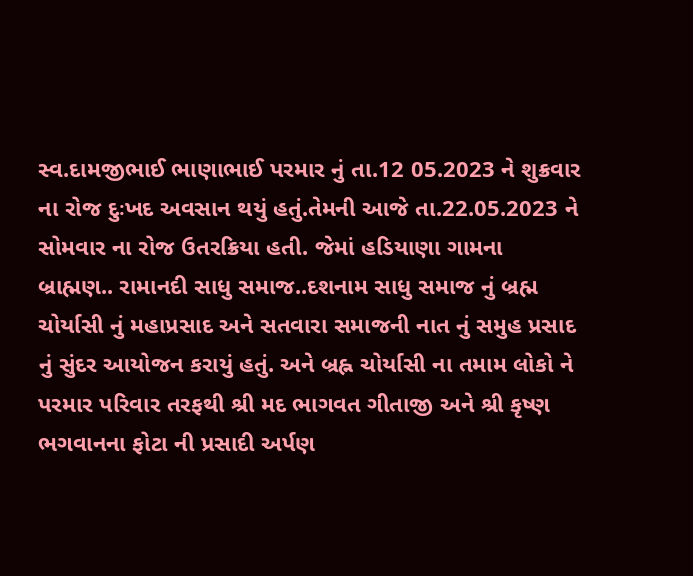સ્વ.દામજીભાઈ ભાણાભાઈ પરમાર નું તા.12 05.2023 ને શુક્રવાર ના રોજ દુઃખદ અવસાન થયું હતું.તેમની આજે તા.22.05.2023 ને સોમવાર ના રોજ ઉતરક્રિયા હતી. જેમાં હડિયાણા ગામના બ્રાહ્મણ.. રામાનદી સાધુ સમાજ..દશનામ સાધુ સમાજ નું બ્રહ્મ ચોર્યાસી નું મહાપ્રસાદ અને સતવારા સમાજની નાત નું સમુહ પ્રસાદ નું સુંદર આયોજન કરાયું હતું. અને બ્રહ્ન ચોર્યાસી ના તમામ લોકો ને પરમાર પરિવાર તરફથી શ્રી મદ ભાગવત ગીતાજી અને શ્રી કૃષ્ણ ભગવાનના ફોટા ની પ્રસાદી અર્પણ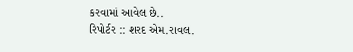કરવામાં આવેલ છે..
રિપોર્ટર :: શરદ એમ.રાવલ.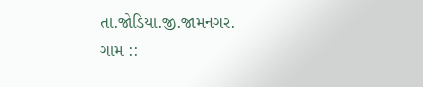તા.જોડિયા.જી.જામનગર.
ગામ ::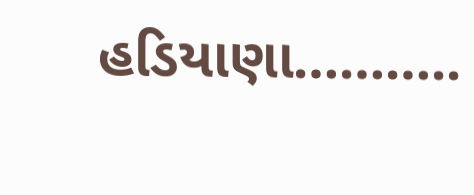હડિયાણા………..